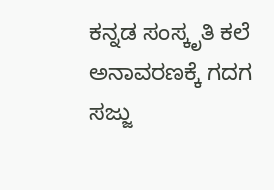ಕನ್ನಡ ಸಂಸ್ಕೃತಿ ಕಲೆ ಅನಾವರಣಕ್ಕೆ ಗದಗ ಸಜ್ಜು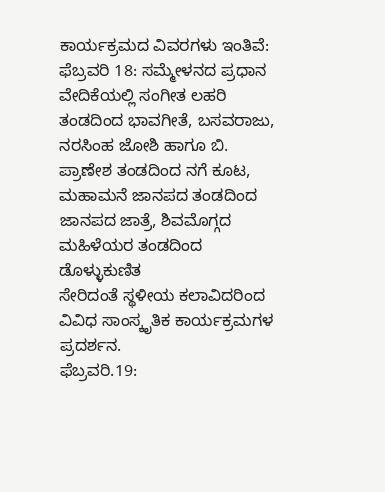ಕಾರ್ಯಕ್ರಮದ ವಿವರಗಳು ಇಂತಿವೆ:
ಫೆಬ್ರವರಿ 18: ಸಮ್ಮೇಳನದ ಪ್ರಧಾನ ವೇದಿಕೆಯಲ್ಲಿ ಸಂಗೀತ ಲಹರಿ ತಂಡದಿಂದ ಭಾವಗೀತೆ, ಬಸವರಾಜು, ನರಸಿಂಹ ಜೋಶಿ ಹಾಗೂ ಬಿ. ಪ್ರಾಣೇಶ ತಂಡದಿಂದ ನಗೆ ಕೂಟ, ಮಹಾಮನೆ ಜಾನಪದ ತಂಡದಿಂದ ಜಾನಪದ ಜಾತ್ರೆ, ಶಿವಮೊಗ್ಗದ ಮಹಿಳೆಯರ ತಂಡದಿಂದ ಡೊಳ್ಳುಕುಣಿತ
ಸೇರಿದಂತೆ ಸ್ಥಳೀಯ ಕಲಾವಿದರಿಂದ ವಿವಿಧ ಸಾಂಸ್ಕೃತಿಕ ಕಾರ್ಯಕ್ರಮಗಳ ಪ್ರದರ್ಶನ.
ಫೆಬ್ರವರಿ.19: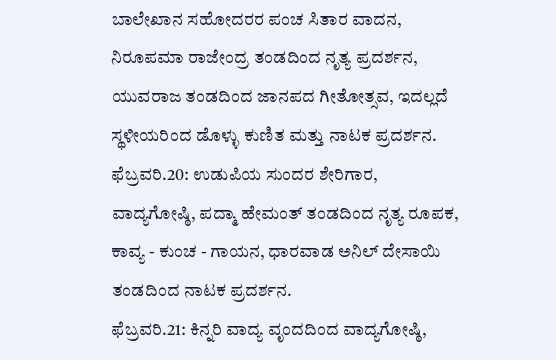ಬಾಲೇಖಾನ ಸಹೋದರರ ಪಂಚ ಸಿತಾರ ವಾದನ, ನಿರೂಪಮಾ ರಾಜೇಂದ್ರ ತಂಡದಿಂದ ನೃತ್ಯ ಪ್ರದರ್ಶನ, ಯುವರಾಜ ತಂಡದಿಂದ ಜಾನಪದ ಗೀತೋತ್ಸವ, ಇದಲ್ಲದೆ ಸ್ಥಳೀಯರಿಂದ ಡೊಳ್ಳು ಕುಣಿತ ಮತ್ತು ನಾಟಕ ಪ್ರದರ್ಶನ.
ಫೆಬ್ರವರಿ.20: ಉಡುಪಿಯ ಸುಂದರ ಶೇರಿಗಾರ, ವಾದ್ಯಗೋಷ್ಠಿ, ಪದ್ಮಾ ಹೇಮಂತ್ ತಂಡದಿಂದ ನೃತ್ಯ ರೂಪಕ, ಕಾವ್ಯ - ಕುಂಚ - ಗಾಯನ, ಧಾರವಾಡ ಅನಿಲ್ ದೇಸಾಯಿ ತಂಡದಿಂದ ನಾಟಕ ಪ್ರದರ್ಶನ.
ಫೆಬ್ರವರಿ.21: ಕಿನ್ನರಿ ವಾದ್ಯ ವೃಂದದಿಂದ ವಾದ್ಯಗೋಷ್ಠಿ,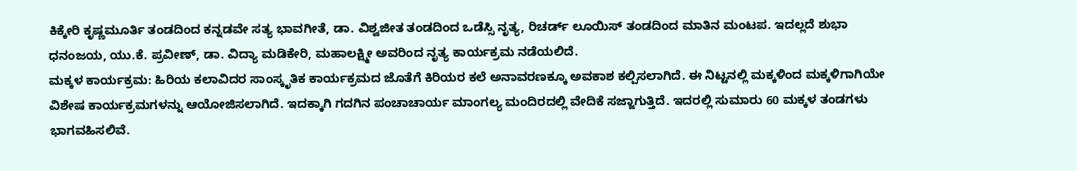ಕಿಕ್ಕೇರಿ ಕೃಷ್ಣಮೂರ್ತಿ ತಂಡದಿಂದ ಕನ್ನಡವೇ ಸತ್ಯ ಭಾವಗೀತೆ, ಡಾ. ವಿಶ್ವಜೀತ ತಂಡದಿಂದ ಒಡೆಸ್ಸಿ ನೃತ್ಯ, ರಿಚರ್ಡ್ ಲೂಯಿಸ್ ತಂಡದಿಂದ ಮಾತಿನ ಮಂಟಪ. ಇದಲ್ಲದೆ ಶುಭಾ ಧನಂಜಯ, ಯು.ಕೆ. ಪ್ರವೀಣ್, ಡಾ. ವಿದ್ಯಾ ಮಡಿಕೇರಿ, ಮಹಾಲಕ್ಷ್ಮೀ ಅವರಿಂದ ನೃತ್ಯ ಕಾರ್ಯಕ್ರಮ ನಡೆಯಲಿದೆ.
ಮಕ್ಕಳ ಕಾರ್ಯಕ್ರಮ: ಹಿರಿಯ ಕಲಾವಿದರ ಸಾಂಸ್ಕೃತಿಕ ಕಾರ್ಯಕ್ರಮದ ಜೊತೆಗೆ ಕಿರಿಯರ ಕಲೆ ಅನಾವರಣಕ್ಕೂ ಅವಕಾಶ ಕಲ್ಪಿಸಲಾಗಿದೆ. ಈ ನಿಟ್ಟನಲ್ಲಿ ಮಕ್ಕಳಿಂದ ಮಕ್ಕಳಿಗಾಗಿಯೇ ವಿಶೇಷ ಕಾರ್ಯಕ್ರಮಗಳನ್ನು ಆಯೋಜಿಸಲಾಗಿದೆ. ಇದಕ್ಕಾಗಿ ಗದಗಿನ ಪಂಚಾಚಾರ್ಯ ಮಾಂಗಲ್ಯ ಮಂದಿರದಲ್ಲಿ ವೇದಿಕೆ ಸಜ್ಜಾಗುತ್ತಿದೆ. ಇದರಲ್ಲಿ ಸುಮಾರು 60 ಮಕ್ಕಳ ತಂಡಗಳು ಭಾಗವಹಿಸಲಿವೆ.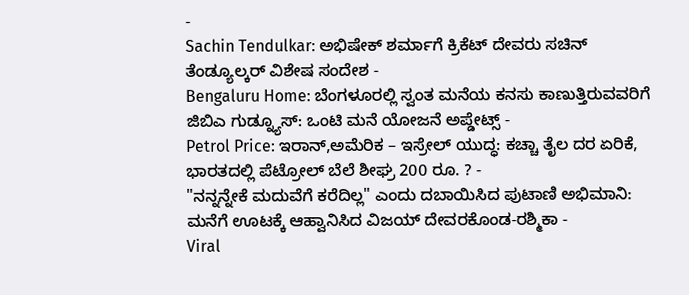-
Sachin Tendulkar: ಅಭಿಷೇಕ್ ಶರ್ಮಾಗೆ ಕ್ರಿಕೆಟ್ ದೇವರು ಸಚಿನ್ ತೆಂಡ್ಯೂಲ್ಕರ್ ವಿಶೇಷ ಸಂದೇಶ -
Bengaluru Home: ಬೆಂಗಳೂರಲ್ಲಿ ಸ್ವಂತ ಮನೆಯ ಕನಸು ಕಾಣುತ್ತಿರುವವರಿಗೆ ಜಿಬಿಎ ಗುಡ್ನ್ಯೂಸ್: ಒಂಟಿ ಮನೆ ಯೋಜನೆ ಅಪ್ಡೇಟ್ಸ್ -
Petrol Price: ಇರಾನ್,ಅಮೆರಿಕ – ಇಸ್ರೇಲ್ ಯುದ್ಧ: ಕಚ್ಚಾ ತೈಲ ದರ ಏರಿಕೆ, ಭಾರತದಲ್ಲಿ ಪೆಟ್ರೋಲ್ ಬೆಲೆ ಶೀಘ್ರ 200 ರೂ. ? -
"ನನ್ನನ್ನೇಕೆ ಮದುವೆಗೆ ಕರೆದಿಲ್ಲ" ಎಂದು ದಬಾಯಿಸಿದ ಪುಟಾಣಿ ಅಭಿಮಾನಿ: ಮನೆಗೆ ಊಟಕ್ಕೆ ಆಹ್ವಾನಿಸಿದ ವಿಜಯ್ ದೇವರಕೊಂಡ-ರಶ್ಮಿಕಾ -
Viral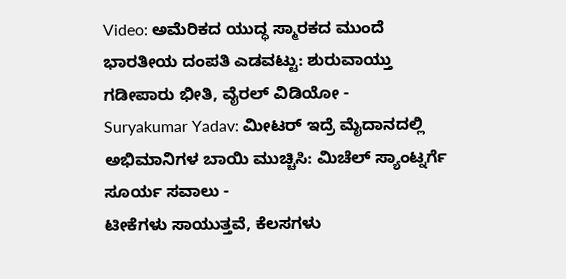Video: ಅಮೆರಿಕದ ಯುದ್ಧ ಸ್ಮಾರಕದ ಮುಂದೆ ಭಾರತೀಯ ದಂಪತಿ ಎಡವಟ್ಟು: ಶುರುವಾಯ್ತು ಗಡೀಪಾರು ಭೀತಿ, ವೈರಲ್ ವಿಡಿಯೋ -
Suryakumar Yadav: ಮೀಟರ್ ಇದ್ರೆ ಮೈದಾನದಲ್ಲಿ ಅಭಿಮಾನಿಗಳ ಬಾಯಿ ಮುಚ್ಚಿಸಿ: ಮಿಚೆಲ್ ಸ್ಯಾಂಟ್ನರ್ಗೆ ಸೂರ್ಯ ಸವಾಲು -
ಟೀಕೆಗಳು ಸಾಯುತ್ತವೆ, ಕೆಲಸಗಳು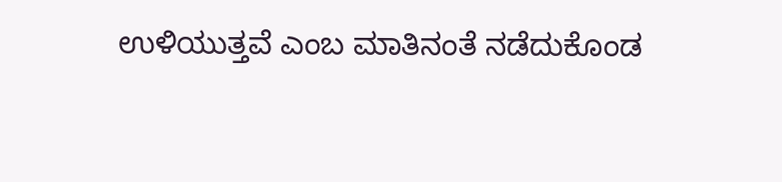ಉಳಿಯುತ್ತವೆ ಎಂಬ ಮಾತಿನಂತೆ ನಡೆದುಕೊಂಡ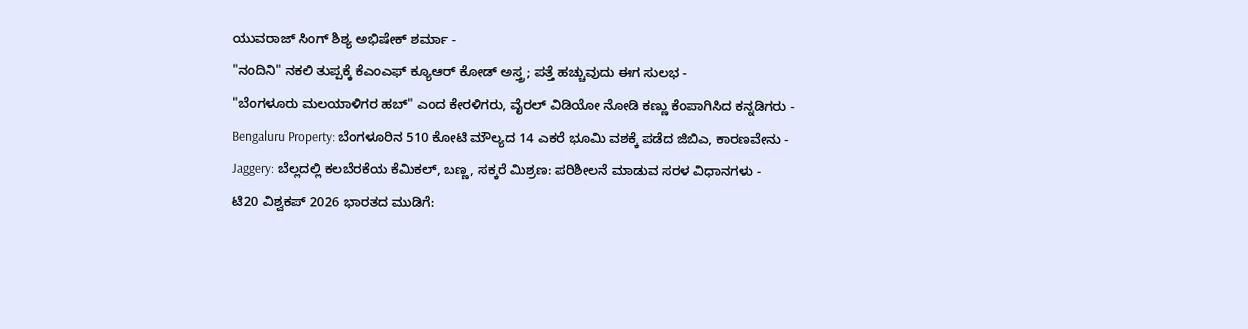ಯುವರಾಜ್ ಸಿಂಗ್ ಶಿಶ್ಯ ಅಭಿಷೇಕ್ ಶರ್ಮಾ -
"ನಂದಿನಿ" ನಕಲಿ ತುಪ್ಪಕ್ಕೆ ಕೆಎಂಎಫ್ ಕ್ಯೂಆರ್ ಕೋಡ್ ಅಸ್ತ್ರ; ಪತ್ತೆ ಹಚ್ಚುವುದು ಈಗ ಸುಲಭ -
"ಬೆಂಗಳೂರು ಮಲಯಾಳಿಗರ ಹಬ್" ಎಂದ ಕೇರಳಿಗರು, ವೈರಲ್ ವಿಡಿಯೋ ನೋಡಿ ಕಣ್ಣು ಕೆಂಪಾಗಿಸಿದ ಕನ್ನಡಿಗರು -
Bengaluru Property: ಬೆಂಗಳೂರಿನ 510 ಕೋಟಿ ಮೌಲ್ಯದ 14 ಎಕರೆ ಭೂಮಿ ವಶಕ್ಕೆ ಪಡೆದ ಜಿಬಿಎ, ಕಾರಣವೇನು -
Jaggery: ಬೆಲ್ಲದಲ್ಲಿ ಕಲಬೆರಕೆಯ ಕೆಮಿಕಲ್, ಬಣ್ಣ, ಸಕ್ಕರೆ ಮಿಶ್ರಣ: ಪರಿಶೀಲನೆ ಮಾಡುವ ಸರಳ ವಿಧಾನಗಳು -
ಟಿ20 ವಿಶ್ವಕಪ್ 2026 ಭಾರತದ ಮುಡಿಗೆ: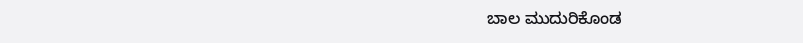ಬಾಲ ಮುದುರಿಕೊಂಡ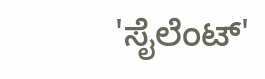'ಸೈಲೆಂಟ್'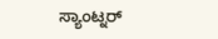ಸ್ಯಾಂಟ್ನರ್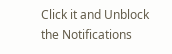Click it and Unblock the Notifications